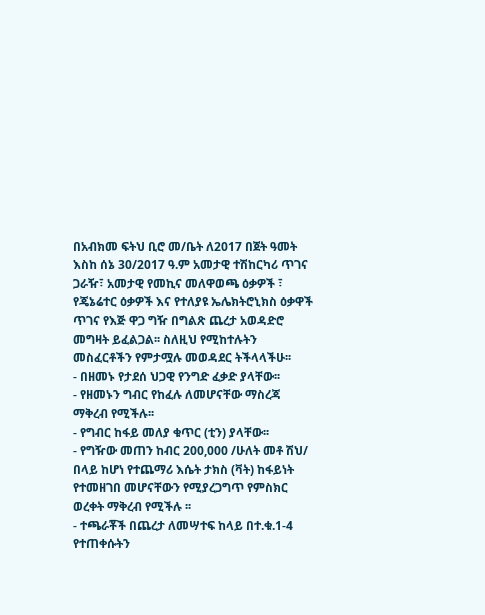በአብክመ ፍትህ ቢሮ መ/ቤት ለ2017 በጀት ዓመት እስከ ሰኔ 30/2017 ዓ.ም አመታዊ ተሽከርካሪ ጥገና ጋራዥ፣ አመታዊ የመኪና መለዋወጫ ዕቃዎች ፣ የጄኔሬተር ዕቃዎች እና የተለያዩ ኤሌክትሮኒክስ ዕቃዋች ጥገና የእጅ ዋጋ ግዥ በግልጽ ጨረታ አወዳድሮ መግዛት ይፈልጋል፡፡ ስለዚህ የሚከተሉትን መስፈርቶችን የምታሟሉ መወዳደር ትችላላችሁ፡፡
- በዘመኑ የታደሰ ህጋዊ የንግድ ፈቃድ ያላቸው፡፡
- የዘመኑን ግብር የከፈሉ ለመሆናቸው ማስረጃ ማቅረብ የሚችሉ፡፡
- የግብር ከፋይ መለያ ቁጥር (ቲን) ያላቸው፡፡
- የግዥው መጠን ከብር 200,000 /ሁለት መቶ ሽህ/ በላይ ከሆነ የተጨማሪ እሴት ታክስ (ቫት) ከፋይነት የተመዘገበ መሆናቸውን የሚያረጋግጥ የምስክር ወረቀት ማቅረብ የሚችሉ ፡፡
- ተጫራቾች በጨረታ ለመሣተፍ ከላይ በተ.ቁ.1-4 የተጠቀሱትን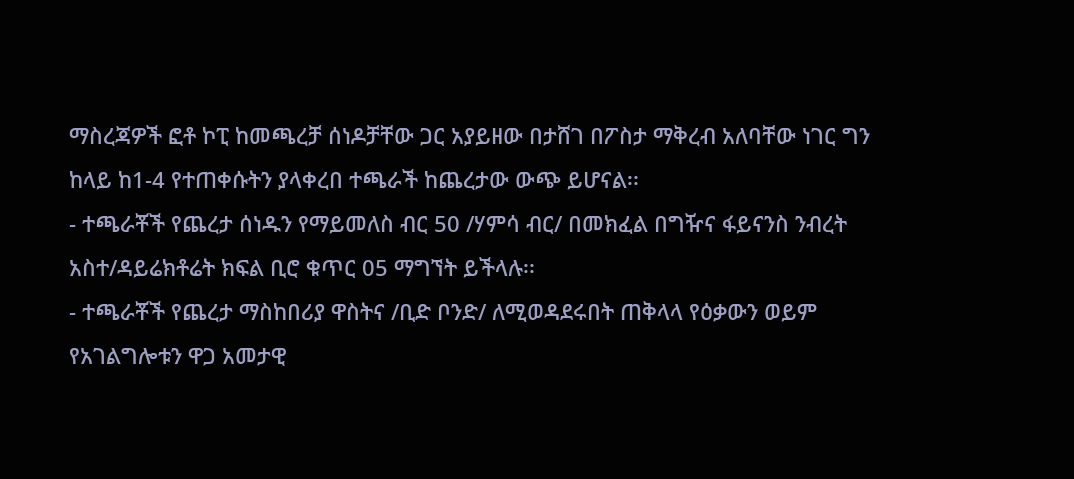ማስረጃዎች ፎቶ ኮፒ ከመጫረቻ ሰነዶቻቸው ጋር አያይዘው በታሸገ በፖስታ ማቅረብ አለባቸው ነገር ግን ከላይ ከ1-4 የተጠቀሱትን ያላቀረበ ተጫራች ከጨረታው ውጭ ይሆናል፡፡
- ተጫራቾች የጨረታ ሰነዱን የማይመለስ ብር 50 /ሃምሳ ብር/ በመክፈል በግዥና ፋይናንስ ንብረት አስተ/ዳይሬክቶሬት ክፍል ቢሮ ቁጥር 05 ማግኘት ይችላሉ፡፡
- ተጫራቾች የጨረታ ማስከበሪያ ዋስትና /ቢድ ቦንድ/ ለሚወዳደሩበት ጠቅላላ የዕቃውን ወይም የአገልግሎቱን ዋጋ አመታዊ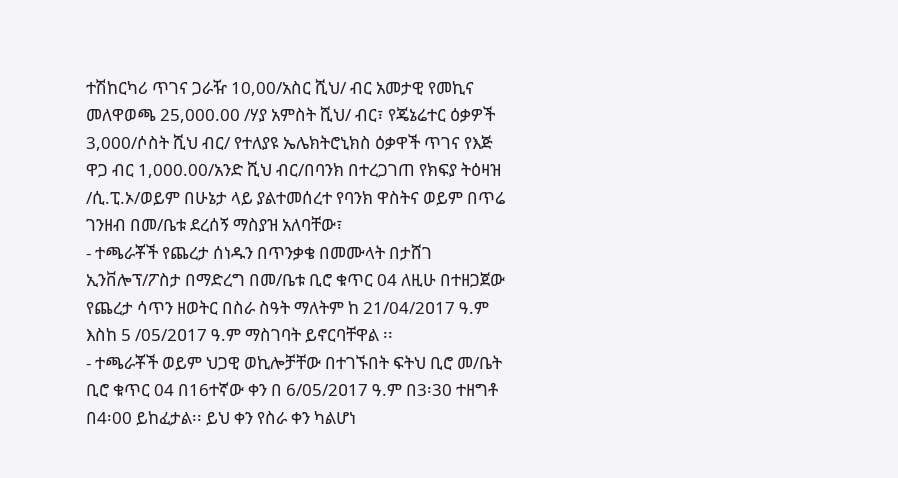ተሽከርካሪ ጥገና ጋራዥ 10,00/አስር ሺህ/ ብር አመታዊ የመኪና መለዋወጫ 25,000.00 /ሃያ አምስት ሺህ/ ብር፣ የጄኔሬተር ዕቃዎች 3,000/ሶስት ሺህ ብር/ የተለያዩ ኤሌክትሮኒክስ ዕቃዋች ጥገና የእጅ ዋጋ ብር 1,000.00/አንድ ሺህ ብር/በባንክ በተረጋገጠ የክፍያ ትዕዛዝ /ሲ.ፒ.ኦ/ወይም በሁኔታ ላይ ያልተመሰረተ የባንክ ዋስትና ወይም በጥሬ ገንዘብ በመ/ቤቱ ደረሰኝ ማስያዝ አለባቸው፣
- ተጫራቾች የጨረታ ሰነዱን በጥንቃቄ በመሙላት በታሸገ ኢንቨሎፕ/ፖስታ በማድረግ በመ/ቤቱ ቢሮ ቁጥር 04 ለዚሁ በተዘጋጀው የጨረታ ሳጥን ዘወትር በስራ ስዓት ማለትም ከ 21/04/2ዐ17 ዓ.ም እስከ 5 /05/2ዐ17 ዓ.ም ማስገባት ይኖርባቸዋል ፡፡
- ተጫራቾች ወይም ህጋዊ ወኪሎቻቸው በተገኙበት ፍትህ ቢሮ መ/ቤት ቢሮ ቁጥር 04 በ16ተኛው ቀን በ 6/05/2ዐ17 ዓ.ም በ3፡30 ተዘግቶ በ4፡00 ይከፈታል፡፡ ይህ ቀን የስራ ቀን ካልሆነ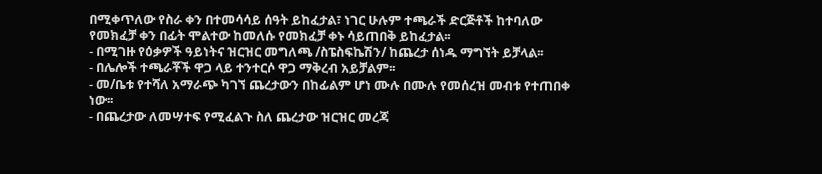በሚቀጥለው የስራ ቀን በተመሳሳይ ሰዓት ይከፈታል፣ ነገር ሁሉም ተጫራች ድርጅቶች ከተባለው የመክፈቻ ቀን በፊት ሞልተው ከመለሱ የመክፈቻ ቀኑ ሳይጠበቅ ይከፈታል፡፡
- በሚገዙ የዕቃዎች ዓይነትና ዝርዝር መግለጫ /ስፔስፍኬሽን/ ከጨረታ ሰነዱ ማግኘት ይቻላል፡፡
- በሌሎች ተጫራቾች ዋጋ ላይ ተንተርሶ ዋጋ ማቅረብ አይቻልም፡፡
- መ/ቤቱ የተሻለ አማራጭ ካገኘ ጨረታውን በከፊልም ሆነ ሙሉ በሙሉ የመሰረዝ መብቱ የተጠበቀ ነው፡፡
- በጨረታው ለመሣተፍ የሚፈልጉ ስለ ጨረታው ዝርዝር መረጃ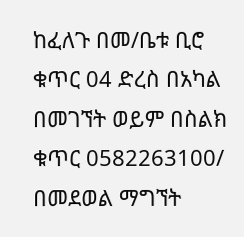ከፈለጉ በመ/ቤቱ ቢሮ ቁጥር 04 ድረስ በአካል በመገኘት ወይም በስልክ ቁጥር 0582263100/ በመደወል ማግኘት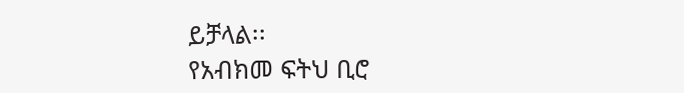ይቻላል፡፡
የአብክመ ፍትህ ቢሮ